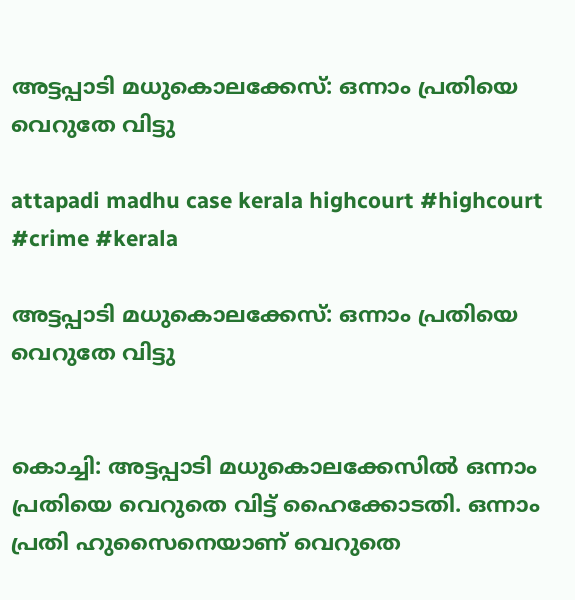അട്ടപ്പാടി മധുകൊലക്കേസ്: ഒന്നാം പ്രതിയെ വെറുതേ വിട്ടു

attapadi madhu case kerala highcourt #highcourt #crime #kerala

അട്ടപ്പാടി മധുകൊലക്കേസ്: ഒന്നാം പ്രതിയെ വെറുതേ വിട്ടു


കൊച്ചി: അട്ടപ്പാടി മധുകൊലക്കേസില്‍ ഒന്നാം പ്രതിയെ വെറുതെ വിട്ട് ഹൈക്കോടതി. ഒന്നാം പ്രതി ഹുസൈനെയാണ് വെറുതെ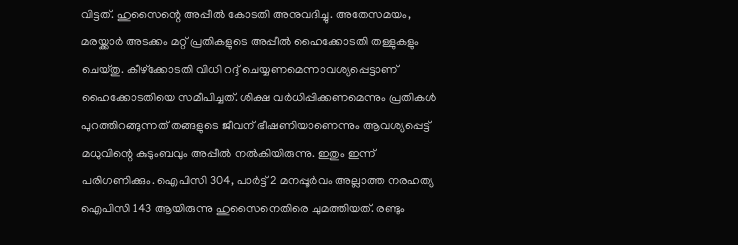വിട്ടത്. ഹുസൈന്റെ അപ്പീല്‍ കോടതി അനുവദിച്ചു. അതേസമയം, മരയ്ക്കാര്‍ അടക്കം മറ്റ് പ്രതികളുടെ അപ്പീല്‍ ഹൈക്കോടതി തള്ളുകളും ചെയ്തു. കീഴ്‌ക്കോടതി വിധി റദ്ദ് ചെയ്യണമെന്നാവശ്യപ്പെട്ടാണ് ഹൈക്കോടതിയെ സമീപിച്ചത്. ശിക്ഷ വര്‍ധിപ്പിക്കണമെന്നും പ്രതികള്‍ പുറത്തിറങ്ങുന്നത് തങ്ങളുടെ ജീവന് ഭീഷണിയാണെന്നും ആവശ്യപ്പെട്ട്   മധുവിന്റെ കുടുംബവും അപ്പീല്‍ നല്‍കിയിരുന്നു. ഇതും ഇന്ന് പരിഗണിക്കും. ഐപിസി 304, പാര്‍ട്ട് 2 മനപ്പൂര്‍വം അല്ലാത്ത നരഹത്യ ഐപിസി 143 ആയിരുന്നു ഹുസൈനെതിരെ ചുമത്തിയത്. രണ്ടും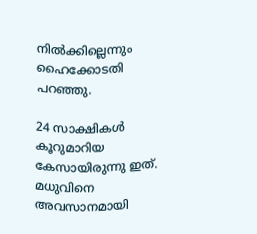നില്‍ക്കില്ലെന്നും ഹൈക്കോടതി പറഞ്ഞു.

24 സാക്ഷികള്‍ കൂറുമാറിയ കേസായിരുന്നു ഇത്. മധുവിനെ അവസാനമായി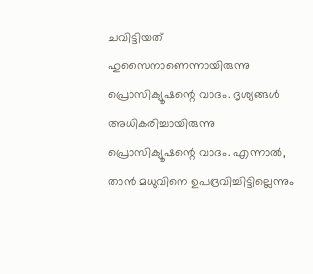ചവിട്ടിയത് ഹുസൈനാണെന്നായിരുന്നു പ്രൊസിക്യൂഷന്റെ വാദം. ദൃശ്യങ്ങള്‍ അധികരിച്ചായിരുന്നു പ്രൊസിക്യൂഷന്റെ വാദം. എന്നാല്‍, താന്‍ മധുവിനെ ഉപദ്രവിച്ചിട്ടില്ലെന്നും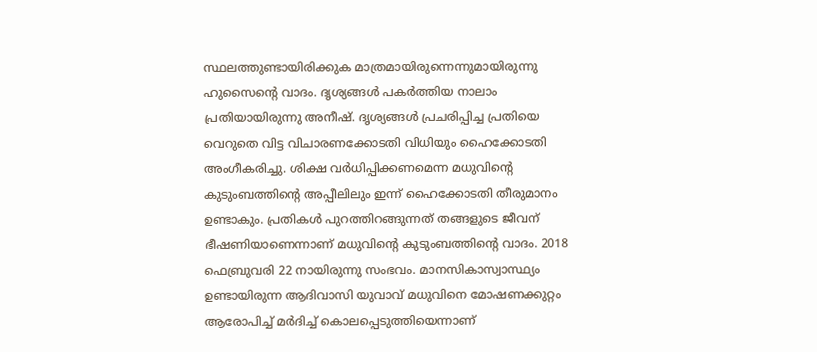സ്ഥലത്തുണ്ടായിരിക്കുക മാത്രമായിരുന്നെന്നുമായിരുന്നു ഹുസൈന്റെ വാദം. ദൃശ്യങ്ങള്‍ പകര്‍ത്തിയ നാലാം പ്രതിയായിരുന്നു അനീഷ്. ദൃശ്യങ്ങള്‍ പ്രചരിപ്പിച്ച പ്രതിയെ വെറുതെ വിട്ട വിചാരണക്കോടതി വിധിയും ഹൈക്കോടതി അംഗീകരിച്ചു. ശിക്ഷ വര്‍ധിപ്പിക്കണമെന്ന മധുവിന്റെ കുടുംബത്തിന്റെ അപ്പീലിലും ഇന്ന് ഹൈക്കോടതി തീരുമാനം ഉണ്ടാകും. പ്രതികള്‍ പുറത്തിറങ്ങുന്നത് തങ്ങളുടെ ജീവന് ഭീഷണിയാണെന്നാണ് മധുവിന്റെ കുടുംബത്തിന്റെ വാദം. 2018 ഫെബ്രുവരി 22 നായിരുന്നു സംഭവം. മാനസികാസ്വാസ്ഥ്യം ഉണ്ടായിരുന്ന ആദിവാസി യുവാവ് മധുവിനെ മോഷണക്കുറ്റം ആരോപിച്ച് മര്‍ദിച്ച് കൊലപ്പെടുത്തിയെന്നാണ്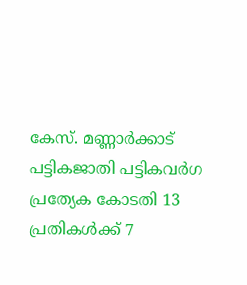കേസ്. മണ്ണാര്‍ക്കാട് പട്ടികജാതി പട്ടികവര്‍ഗ പ്രത്യേക കോടതി 13 പ്രതികള്‍ക്ക് 7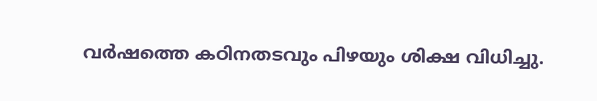വര്‍ഷത്തെ കഠിനതടവും പിഴയും ശിക്ഷ വിധിച്ചു.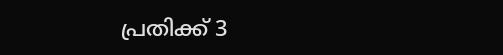പ്രതിക്ക് 3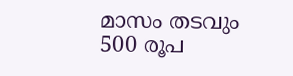മാസം തടവും 500 രൂപ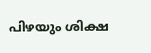പിഴയും ശിക്ഷ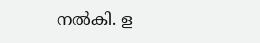നല്‍കി. ള